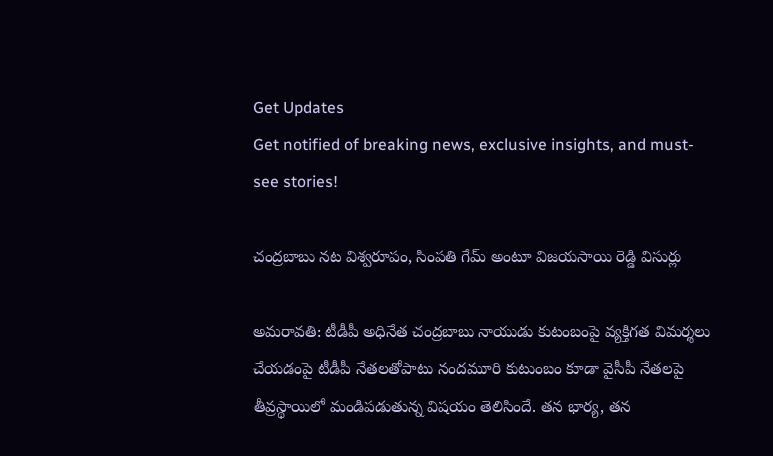Get Updates
Get notified of breaking news, exclusive insights, and must-see stories!

చంద్రబాబు నట విశ్వరూపం, సింపతి గేమ్ అంటూ విజయసాయి రెడ్డి విసుర్లు

అమరావతి: టీడీపీ అధినేత చంద్రబాబు నాయుడు కుటంబంపై వ్యక్తిగత విమర్శలు చేయడంపై టీడీపీ నేతలతోపాటు నందమూరి కుటుంబం కూడా వైసీపీ నేతలపై తీవ్రస్థాయిలో మండిపడుతున్న విషయం తెలిసిందే. తన భార్య, తన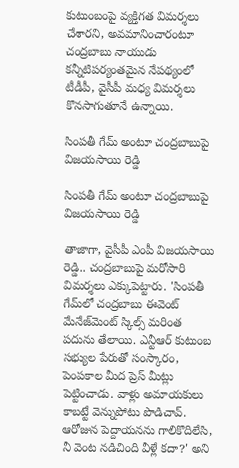కుటుంబంపై వ్యక్తిగత విమర్శలు చేశారని, అవమానించారంటూ చంద్రబాబు నాయుడు కన్నీటిపర్యంతమైన నేపథ్యంలో టీడీపీ, వైసీపీ మధ్య విమర్శలు కొనసాగుతూనే ఉన్నాయి.

సింపతీ గేమ్ అంటూ చంద్రబాబుపై విజయసాయి రెడ్డి

సింపతీ గేమ్ అంటూ చంద్రబాబుపై విజయసాయి రెడ్డి

తాజాగా, వైసీపీ ఎంపీ విజయసాయి రెడ్డి.. చంద్రబాబుపై మరోసారి విమర్శలు ఎక్కుపెట్టారు. 'సింపతీ గేమ్‌లో చంద్రబాబు ఈవెంట్ మేనేజ్‌మెంట్ స్కిల్స్ మరింత పదును తేలాయి. ఎన్టీఆర్ కుటుంబ సభ్యుల పేరుతో సంస్కారం, పెంపకాల మీద ప్రెస్ మీట్లు పెట్టించాడు. వాళ్లు అమాయకులు కాబట్టే వెన్నుపోటు పొడిచావ్. ఆరోజున పెద్దాయనను గాలికొదిలేసి, నీ వెంట నడిచింది వీళ్లే కదా?' అని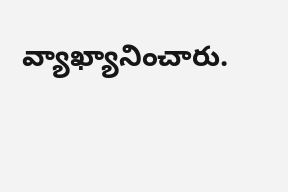వ్యాఖ్యానించారు.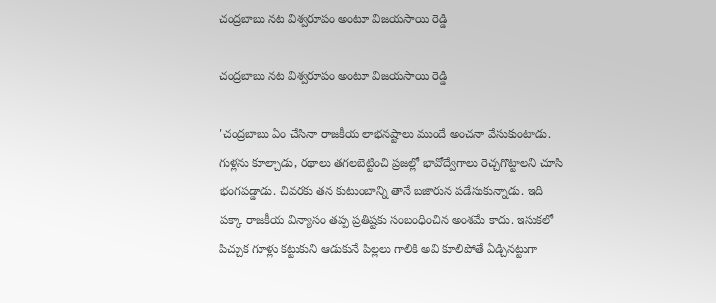చంద్రబాబు నట విశ్వరూపం అంటూ విజయసాయి రెడ్డి

చంద్రబాబు నట విశ్వరూపం అంటూ విజయసాయి రెడ్డి

'చంద్రబాబు ఏం చేసినా రాజకీయ లాభనష్టాలు ముందే అంచనా వేసుకుంటాడు. గుళ్లను కూల్చాడు, రథాలు తగలబెట్టించి ప్రజల్లో భావోద్వేగాలు రెచ్చగొట్టాలని చూసి భంగపడ్డాడు. చివరకు తన కుటుంబాన్ని తానే బజారున పడేసుకున్నాడు. ఇది పక్కా రాజకీయ విన్యాసం తప్ప ప్రతిష్టకు సంబంధించిన అంశమే కాదు. ఇసుకలో పిచ్చుక గూళ్లు కట్టుకుని ఆడుకునే పిల్లలు గాలికి అవి కూలిపోతే ఏడ్చినట్టుగా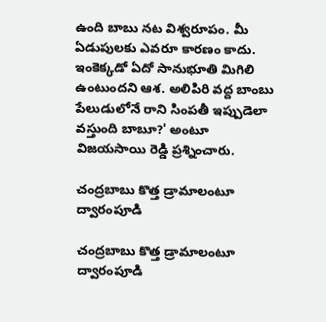ఉంది బాబు నట విశ్వరూపం. మీ ఏడుపులకు ఎవరూ కారణం కాదు. ఇంకెక్కడో ఏదో సానుభూతి మిగిలి ఉంటుందని ఆశ. అలిపిరి వద్ద బాంబు పేలుడులోనే రాని సింపతీ ఇప్పుడెలా వస్తుంది బాబూ?' అంటూ విజయసాయి రెడ్డి ప్రశ్నించారు.

చంద్రబాబు కొత్త డ్రామాలంటూ ద్వారంపూడి

చంద్రబాబు కొత్త డ్రామాలంటూ ద్వారంపూడి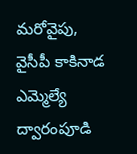మరోవైపు, వైసీపీ కాకినాడ ఎమ్మెల్యే ద్వారంపూడి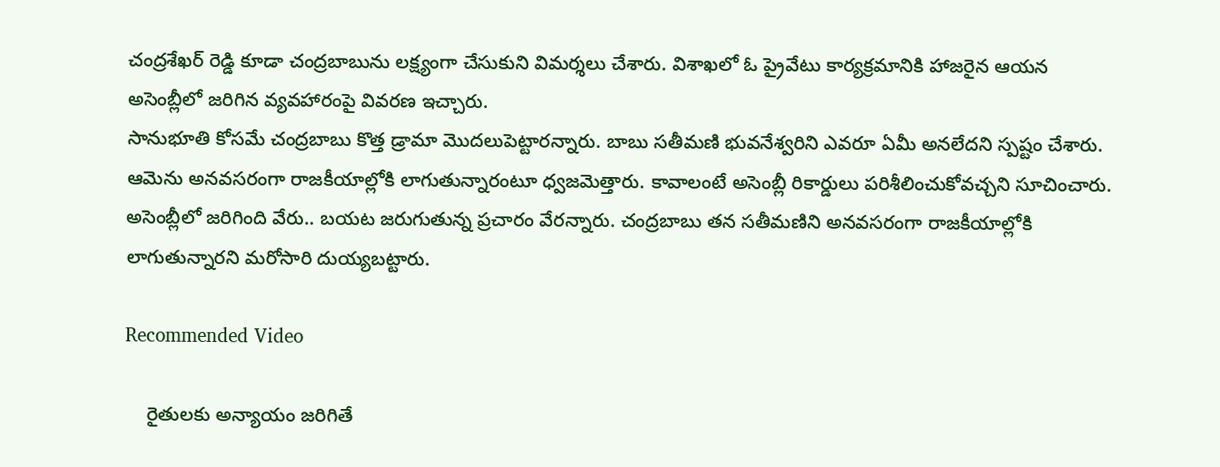చంద్రశేఖర్ రెడ్డి కూడా చంద్రబాబును లక్ష్యంగా చేసుకుని విమర్శలు చేశారు. విశాఖలో ఓ ప్రైవేటు కార్యక్రమానికి హాజరైన ఆయన అసెంబ్లీలో జరిగిన వ్యవహారంపై వివరణ ఇచ్చారు.
సానుభూతి కోసమే చంద్రబాబు కొత్త డ్రామా మొదలుపెట్టారన్నారు. బాబు సతీమణి భువనేశ్వరిని ఎవరూ ఏమీ అనలేదని స్పష్టం చేశారు. ఆమెను అనవసరంగా రాజకీయాల్లోకి లాగుతున్నారంటూ ధ్వజమెత్తారు. కావాలంటే అసెంబ్లీ రికార్డులు పరిశీలించుకోవచ్చని సూచించారు. అసెంబ్లీలో జరిగింది వేరు.. బయట జరుగుతున్న ప్రచారం వేరన్నారు. చంద్రబాబు తన సతీమణిని అనవసరంగా రాజకీయాల్లోకి లాగుతున్నారని మరోసారి దుయ్యబట్టారు.

Recommended Video

    రైతులకు అన్యాయం జరిగితే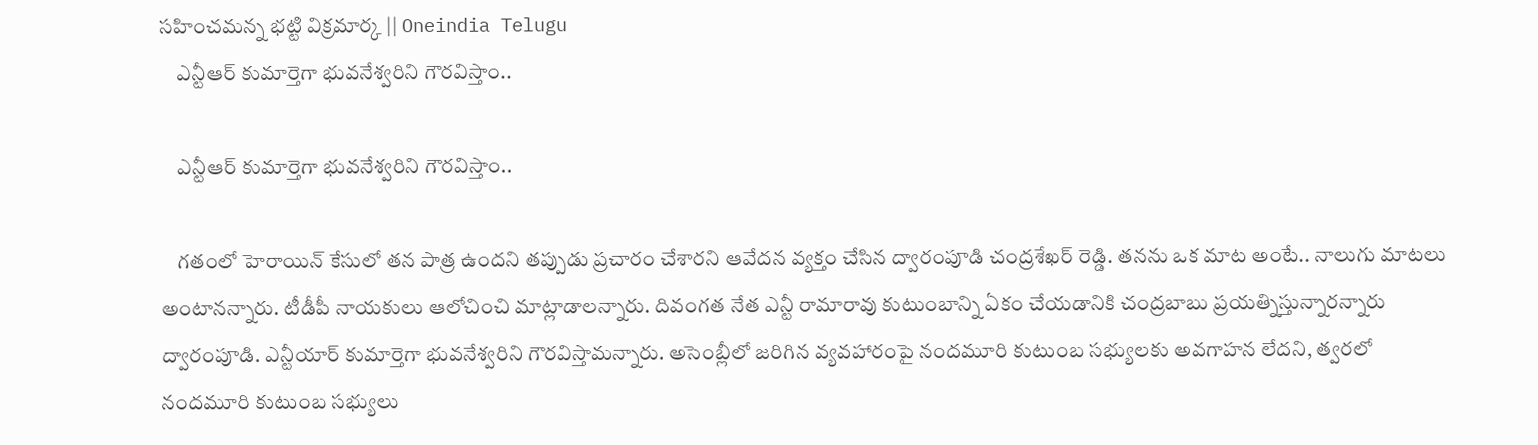సహించమన్న భట్టి విక్రమార్క || Oneindia Telugu
    ఎన్టీఆర్ కుమార్తెగా భువనేశ్వరిని గౌరవిస్తాం..

    ఎన్టీఆర్ కుమార్తెగా భువనేశ్వరిని గౌరవిస్తాం..

    గతంలో హెరాయిన్ కేసులో తన పాత్ర ఉందని తప్పుడు ప్రచారం చేశారని ఆవేదన వ్యక్తం చేసిన ద్వారంపూడి చంద్రశేఖర్ రెడ్డి. తనను ఒక మాట అంటే.. నాలుగు మాటలు అంటానన్నారు. టీడీపీ నాయకులు ఆలోచించి మాట్లాడాలన్నారు. దివంగత నేత ఎన్టీ రామారావు కుటుంబాన్ని ఏకం చేయడానికి చంద్రబాబు ప్రయత్నిస్తున్నారన్నారు ద్వారంపూడి. ఎన్టీయార్ కుమార్తెగా భువనేశ్వరిని గౌరవిస్తామన్నారు. అసెంబ్లీలో జరిగిన వ్యవహారంపై నందమూరి కుటుంబ సభ్యులకు అవగాహన లేదని, త్వరలో నందమూరి కుటుంబ సభ్యులు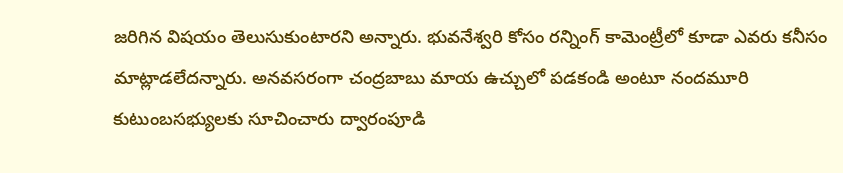జరిగిన విషయం తెలుసుకుంటారని అన్నారు. భువనేశ్వరి కోసం రన్నింగ్ కామెంట్రీలో కూడా ఎవరు కనీసం మాట్లాడలేదన్నారు. అనవసరంగా చంద్రబాబు మాయ ఉచ్చులో పడకండి అంటూ నందమూరి కుటుంబసభ్యులకు సూచించారు ద్వారంపూడి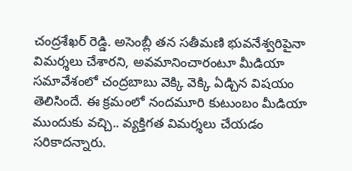చంద్రశేఖర్ రెడ్డి. అసెంబ్లీ తన సతీమణి భువనేశ్వరిపైనా విమర్శలు చేశారని, అవమానించారంటూ మీడియా సమావేశంలో చంద్రబాబు వెక్కి వెక్కి ఏడ్చిన విషయం తెలిసిందే. ఈ క్రమంలో నందమూరి కుటుంబం మీడియా ముందుకు వచ్చి.. వ్యక్తిగత విమర్శలు చేయడం సరికాదన్నారు.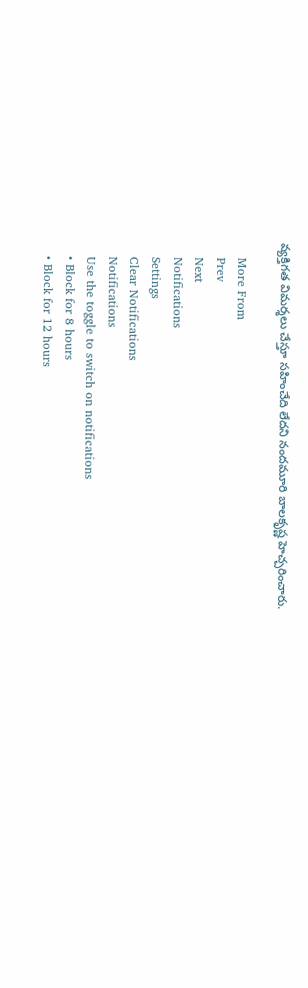వ్యక్తిగత విమర్శలు చేస్తూ సహించేది లేదని నందమూరి బాలకృష్ణ హెచ్చరించారు.

    More From
    Prev
    Next
    Notifications
    Settings
    Clear Notifications
    Notifications
    Use the toggle to switch on notifications
    • Block for 8 hours
    • Block for 12 hours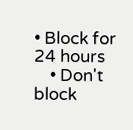• Block for 24 hours
    • Don't block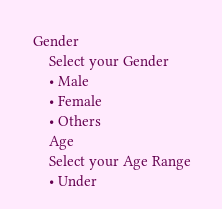Gender
    Select your Gender
    • Male
    • Female
    • Others
    Age
    Select your Age Range
    • Under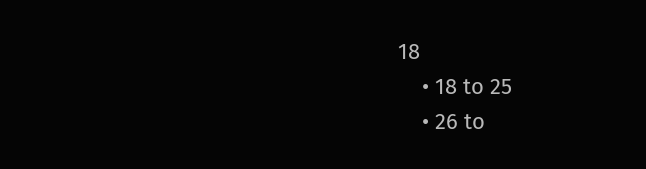18
    • 18 to 25
    • 26 to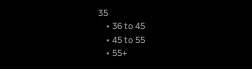35
    • 36 to 45
    • 45 to 55
    • 55+